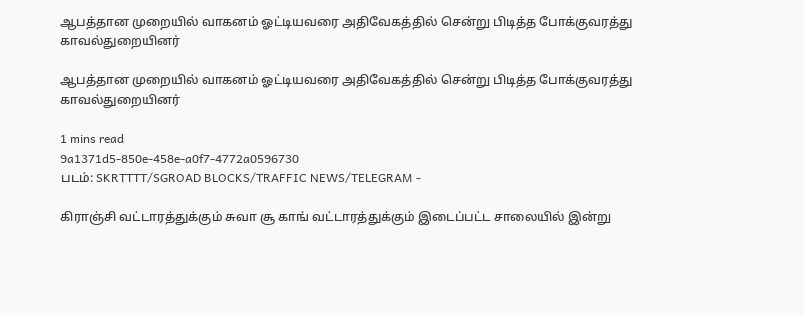ஆபத்தான முறையில் வாகனம் ஓட்டியவரை அதிவேகத்தில் சென்று பிடித்த போக்குவரத்து காவல்துறையினர்

ஆபத்தான முறையில் வாகனம் ஓட்டியவரை அதிவேகத்தில் சென்று பிடித்த போக்குவரத்து காவல்துறையினர்

1 mins read
9a1371d5-850e-458e-a0f7-4772a0596730
படம்: SKRTTTT/SGROAD BLOCKS/TRAFFIC NEWS/TELEGRAM -

கிராஞ்சி வட்டாரத்துக்கும் சுவா சூ காங் வட்டாரத்துக்கும் இடைப்பட்ட சாலையில் இன்று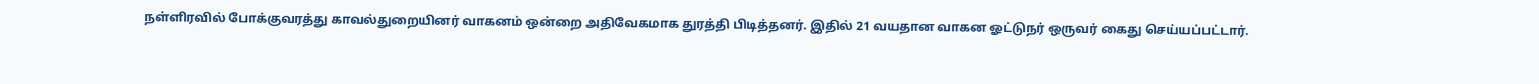நள்ளிரவில் போக்குவரத்து காவல்துறையினர் வாகனம் ஒன்றை அதிவேகமாக துரத்தி பிடித்தனர். இதில் 21 வயதான வாகன ஓட்டுநர் ஒருவர் கைது செய்யப்பட்டார்.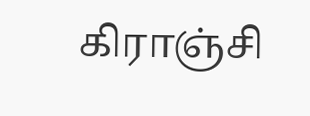கிராஞ்சி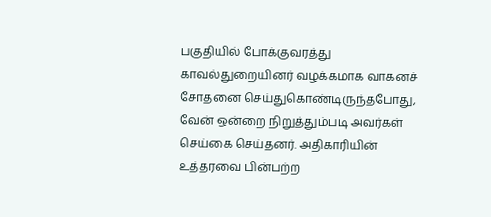பகுதியில் போக்குவரத்து காவல்துறையினர் வழக்கமாக வாகனச் சோதனை செய்துகொண்டிருந்தபோது, வேன் ஒன்றை நிறுத்தும்படி அவர்கள் செய்கை செய்தனர். அதிகாரியின் உத்தரவை பின்பற்ற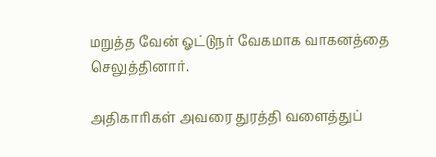மறுத்த வேன் ஓட்டுநர் வேகமாக வாகனத்தை செலுத்தினார்.

அதிகாரிகள் அவரை துரத்தி வளைத்துப்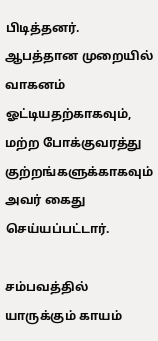பிடித்தனர். ஆபத்தான முறையில் வாகனம் ஓட்டியதற்காகவும், மற்ற போக்குவரத்து குற்றங்களுக்காகவும் அவர் கைது செய்யப்பட்டார்.

சம்பவத்தில் யாருக்கும் காயம்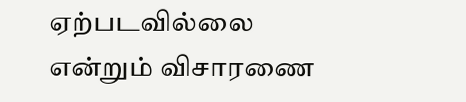ஏற்படவில்லை என்றும் விசாரணை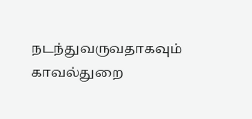நடந்துவருவதாகவும் காவல்துறை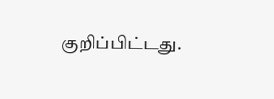குறிப்பிட்டது.